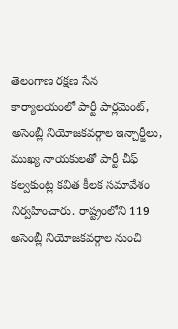తెలంగాణ రక్షణ సేన కార్యాలయంలో పార్టీ పార్లమెంట్, అసెంబ్లీ నియోజకవర్గాల ఇన్చార్జీలు, ముఖ్య నాయకులతో పార్టీ చీఫ్ కల్వకుంట్ల కవిత కీలక సమావేశం నిర్వహించారు. రాష్ట్రంలోని 119 అసెంబ్లీ నియోజకవర్గాల నుంచి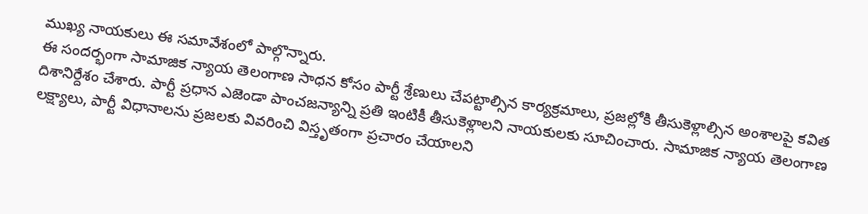ముఖ్య నాయకులు ఈ సమావేశంలో పాల్గొన్నారు.
ఈ సందర్భంగా సామాజిక న్యాయ తెలంగాణ సాధన కోసం పార్టీ శ్రేణులు చేపట్టాల్సిన కార్యక్రమాలు, ప్రజల్లోకి తీసుకెళ్లాల్సిన అంశాలపై కవిత దిశానిర్దేశం చేశారు. పార్టీ ప్రధాన ఎజెండా పాంచజన్యాన్ని ప్రతి ఇంటికీ తీసుకెళ్లాలని నాయకులకు సూచించారు. సామాజిక న్యాయ తెలంగాణ లక్ష్యాలు, పార్టీ విధానాలను ప్రజలకు వివరించి విస్తృతంగా ప్రచారం చేయాలని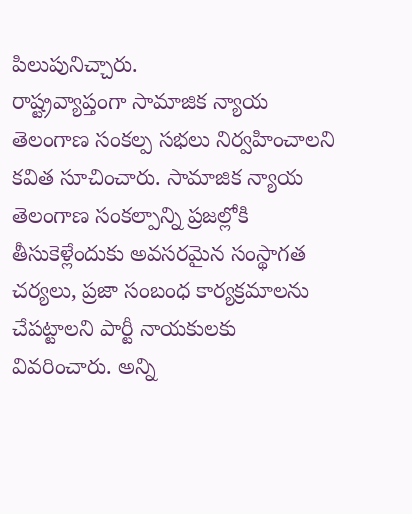పిలుపునిచ్చారు.
రాష్ట్రవ్యాప్తంగా సామాజిక న్యాయ తెలంగాణ సంకల్ప సభలు నిర్వహించాలని కవిత సూచించారు. సామాజిక న్యాయ తెలంగాణ సంకల్పాన్ని ప్రజల్లోకి తీసుకెళ్లేందుకు అవసరమైన సంస్థాగత చర్యలు, ప్రజా సంబంధ కార్యక్రమాలను చేపట్టాలని పార్టీ నాయకులకు వివరించారు. అన్ని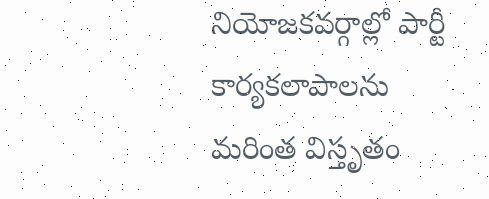నియోజకవర్గాల్లో పార్టీ కార్యకలాపాలను మరింత విస్తృతం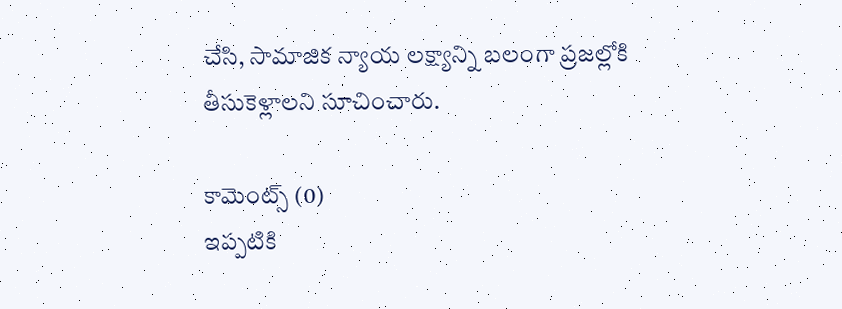చేసి, సామాజిక న్యాయ లక్ష్యాన్ని బలంగా ప్రజల్లోకి తీసుకెళ్లాలని సూచించారు.

కామెంట్స్ (0)
ఇప్పటికి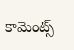కామెంట్స్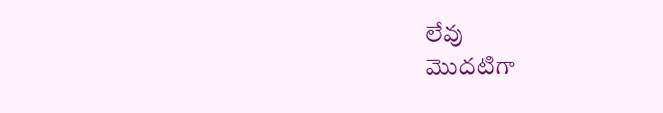లేవు
మొదటిగా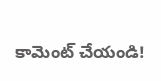కామెంట్ చేయండి!